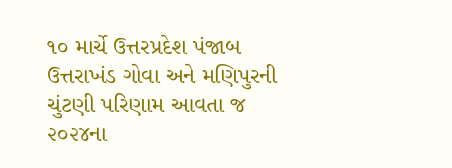૧૦ માર્ચે ઉત્તરપ્રદેશ પંજાબ ઉત્તરાખંડ ગોવા અને મણિપુરની ચુંટણી પરિણામ આવતા જ ૨૦૨૪ના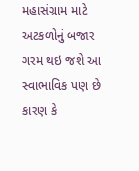મહાસંગ્રામ માટે અટકળોનું બજાર ગરમ થઇ જશે આ સ્વાભાવિક પણ છે કારણ કે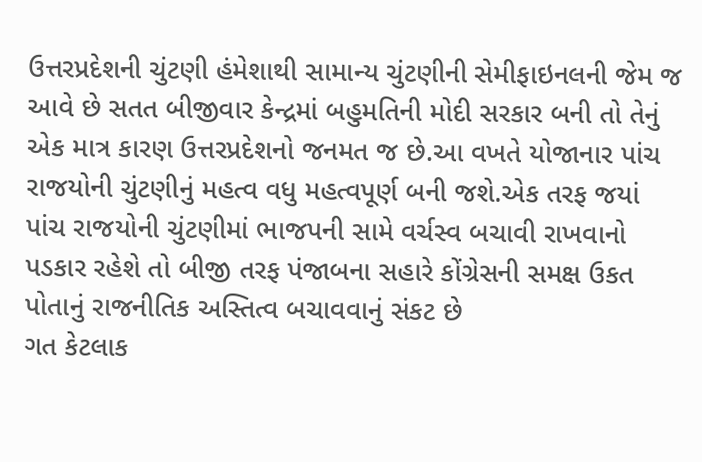ઉત્તરપ્રદેશની ચુંટણી હંમેશાથી સામાન્ય ચુંટણીની સેમીફાઇનલની જેમ જ આવે છે સતત બીજીવાર કેન્દ્રમાં બહુમતિની મોદી સરકાર બની તો તેનું એક માત્ર કારણ ઉત્તરપ્રદેશનો જનમત જ છે.આ વખતે યોજાનાર પાંચ રાજયોની ચુંટણીનું મહત્વ વધુ મહત્વપૂર્ણ બની જશે.એક તરફ જયાં પાંચ રાજયોની ચુંટણીમાં ભાજપની સામે વર્ચસ્વ બચાવી રાખવાનો પડકાર રહેશે તો બીજી તરફ પંજાબના સહારે કોંગ્રેસની સમક્ષ ઉકત પોતાનું રાજનીતિક અસ્તિત્વ બચાવવાનું સંકટ છે
ગત કેટલાક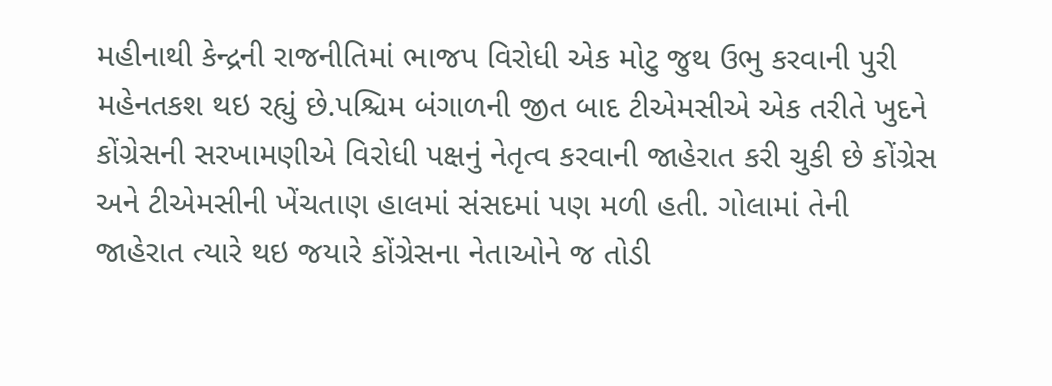મહીનાથી કેન્દ્રની રાજનીતિમાં ભાજપ વિરોધી એક મોટુ જુથ ઉભુ કરવાની પુરી મહેનતકશ થઇ રહ્યું છે.પશ્ચિમ બંગાળની જીત બાદ ટીએમસીએ એક તરીતે ખુદને કોંગ્રેસની સરખામણીએ વિરોધી પક્ષનું નેતૃત્વ કરવાની જાહેરાત કરી ચુકી છે કોંગ્રેસ અને ટીએમસીની ખેંચતાણ હાલમાં સંસદમાં પણ મળી હતી. ગોલામાં તેની જાહેરાત ત્યારે થઇ જયારે કોંગ્રેસના નેતાઓને જ તોડી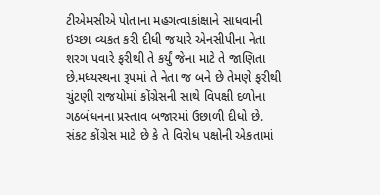ટીએમસીએ પોતાના મહગત્વાકાંક્ષાને સાધવાની ઇચ્છા વ્યકત કરી દીધી જયારે એનસીપીના નેતા શરગ પવારે ફરીથી તે કર્યું જેના માટે તે જાણિતા છે.મધ્યસ્થના રૂપમાં તે નેતા જ બને છે તેમણે ફરીથી ચુંટણી રાજયોમાં કોંગ્રેસની સાથે વિપક્ષી દળોના ગઠબંધનના પ્રસ્તાવ બજારમાં ઉછાળી દીધો છે. સંકટ કોંગ્રેસ માટે છે કે તે વિરોધ પક્ષોની એકતામાં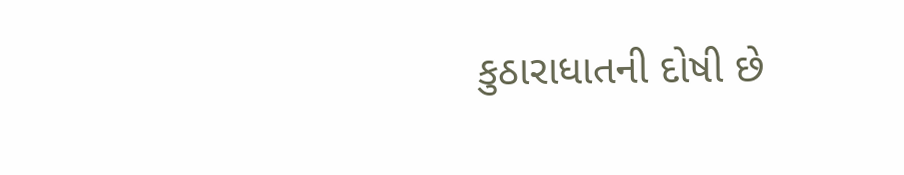કુઠારાધાતની દોષી છે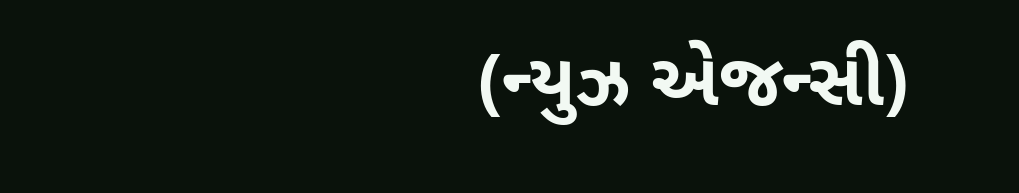(ન્યુઝ એજન્સી)